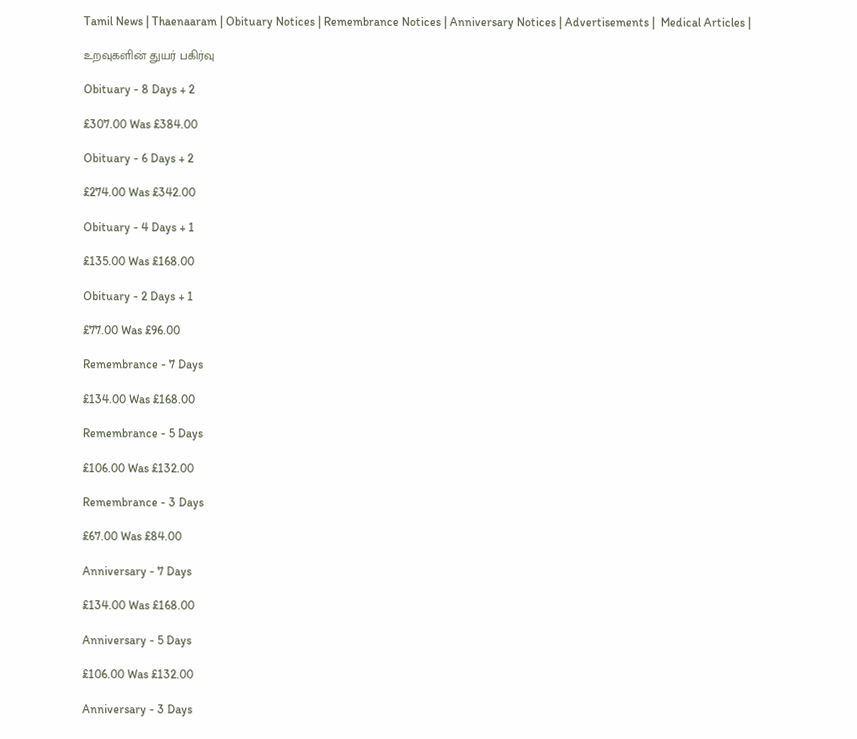Tamil News | Thaenaaram | Obituary Notices | Remembrance Notices | Anniversary Notices | Advertisements |  Medical Articles |

உறவுகளின் துயர் பகிர்வு

Obituary - 8 Days + 2

£307.00 Was £384.00

Obituary - 6 Days + 2

£274.00 Was £342.00

Obituary - 4 Days + 1

£135.00 Was £168.00

Obituary - 2 Days + 1

£77.00 Was £96.00

Remembrance - 7 Days

£134.00 Was £168.00

Remembrance - 5 Days

£106.00 Was £132.00

Remembrance - 3 Days

£67.00 Was £84.00

Anniversary - 7 Days

£134.00 Was £168.00

Anniversary - 5 Days

£106.00 Was £132.00

Anniversary - 3 Days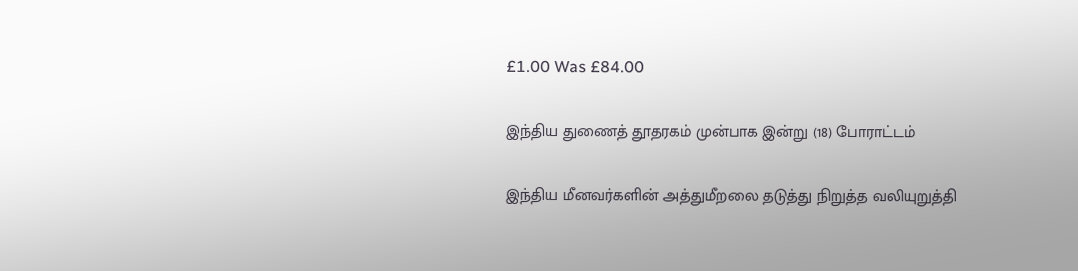£1.00 Was £84.00

இந்திய துணைத் தூதரகம் முன்பாக இன்று (18) போராட்டம்

இந்திய மீனவர்களின் அத்துமீறலை தடுத்து நிறுத்த வலியுறுத்தி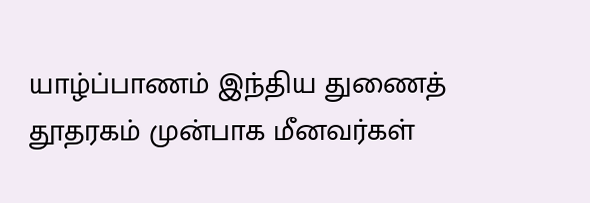யாழ்ப்பாணம் இந்திய துணைத் தூதரகம் முன்பாக மீனவர்கள்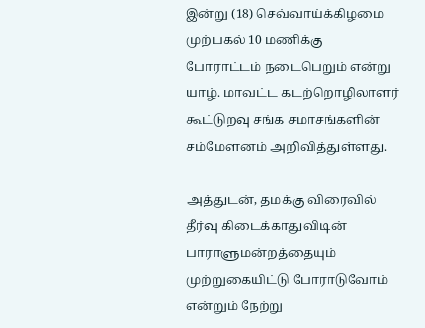இன்று (18) செவ்வாய்க்கிழமை முற்பகல் 10 மணிக்கு போராட்டம் நடைபெறும் என்று யாழ். மாவட்ட கடற்றொழிலாளர் கூட்டுறவு சங்க சமாசங்களின் சம்மேளனம் அறிவித்துள்ளது.

அத்துடன், தமக்கு விரைவில் தீர்வு கிடைக்காதுவிடின் பாராளுமன்றத்தையும் முற்றுகையிட்டு போராடுவோம் என்றும் நேற்று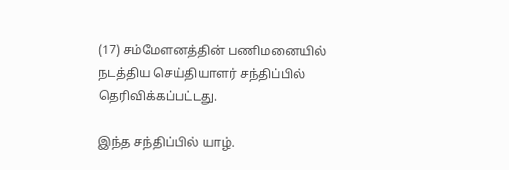(17) சம்மேளனத்தின் பணிமனையில் நடத்திய செய்தியாளர் சந்திப்பில் தெரிவிக்கப்பட்டது.

இந்த சந்திப்பில் யாழ்.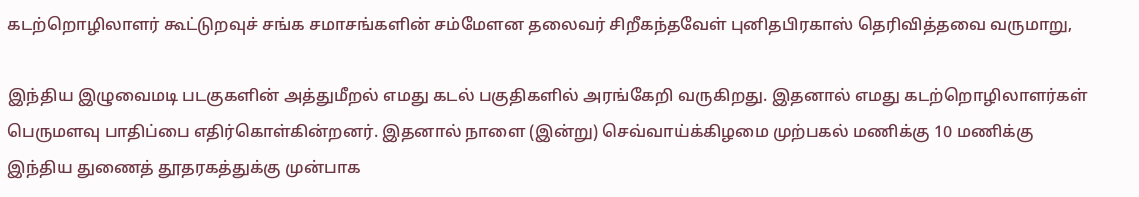கடற்றொழிலாளர் கூட்டுறவுச் சங்க சமாசங்களின் சம்மேளன தலைவர் சிறீகந்தவேள் புனிதபிரகாஸ் தெரிவித்தவை வருமாறு,

இந்திய இழுவைமடி படகுகளின் அத்துமீறல் எமது கடல் பகுதிகளில் அரங்கேறி வருகிறது. இதனால் எமது கடற்றொழிலாளர்கள் பெருமளவு பாதிப்பை எதிர்கொள்கின்றனர். இதனால் நாளை (இன்று) செவ்வாய்க்கிழமை முற்பகல் மணிக்கு 10 மணிக்கு இந்திய துணைத் தூதரகத்துக்கு முன்பாக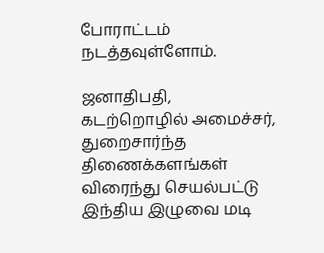போராட்டம் நடத்தவுள்ளோம்.

ஜனாதிபதி, கடற்றொழில் அமைச்சர், துறைசார்ந்த திணைக்களங்கள் விரைந்து செயல்பட்டு இந்திய இழுவை மடி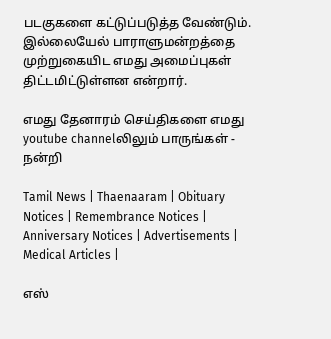படகுகளை கட்டுப்படுத்த வேண்டும். இல்லையேல் பாராளுமன்றத்தை முற்றுகையிட எமது அமைப்புகள் திட்டமிட்டுள்ளன என்றார்.

எமது தேனாரம் செய்திகளை எமது youtube channelலிலும் பாருங்கள் - நன்றி

Tamil News | Thaenaaram | Obituary Notices | Remembrance Notices | Anniversary Notices | Advertisements |  Medical Articles |

எஸ்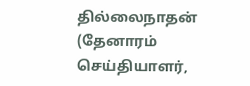தில்லைநாதன் (தேனாரம் செய்தியாளர்,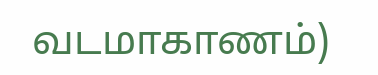வடமாகாணம்)